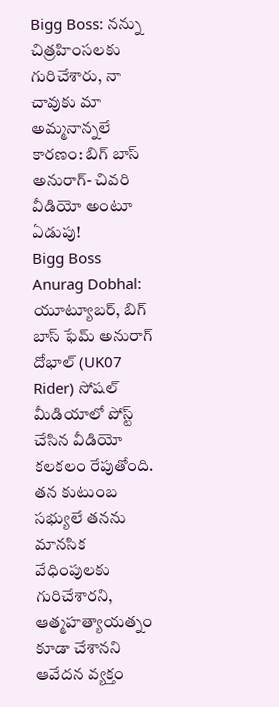Bigg Boss: నన్ను చిత్రహింసలకు గురిచేశారు, నా చావుకు మా అమ్మనాన్నలే కారణం: బిగ్ బాస్ అనురాగ్- చివరి వీడియో అంటూ ఏడుపు!
Bigg Boss Anurag Dobhal: యూట్యూబర్, బిగ్ బాస్ ఫేమ్ అనురాగ్ దోభాల్ (UK07 Rider) సోషల్ మీడియాలో పోస్ట్ చేసిన వీడియో కలకలం రేపుతోంది. తన కుటుంబ సభ్యులే తనను మానసిక వేధింపులకు గురిచేశారని, ఆత్మహత్యాయత్నం కూడా చేశానని ఆవేదన వ్యక్తం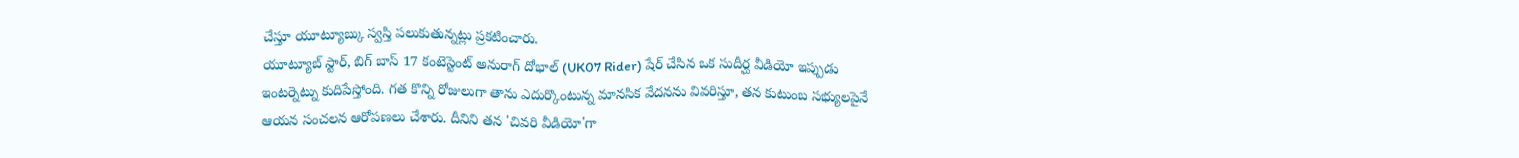చేస్తూ యూట్యూబ్కు స్వస్తి పలుకుతున్నట్లు ప్రకటించారు.
యూట్యూబ్ స్టార్, బిగ్ బాస్ 17 కంటెస్టెంట్ అనురాగ్ దోభాల్ (UK07 Rider) షేర్ చేసిన ఒక సుదీర్ఘ వీడియో ఇప్పుడు ఇంటర్నెట్ను కుదిపేస్తోంది. గత కొన్ని రోజులుగా తాను ఎదుర్కొంటున్న మానసిక వేదనను వివరిస్తూ, తన కుటుంబ సభ్యులపైనే ఆయన సంచలన ఆరోపణలు చేశారు. దీనిని తన 'చివరి వీడియో'గా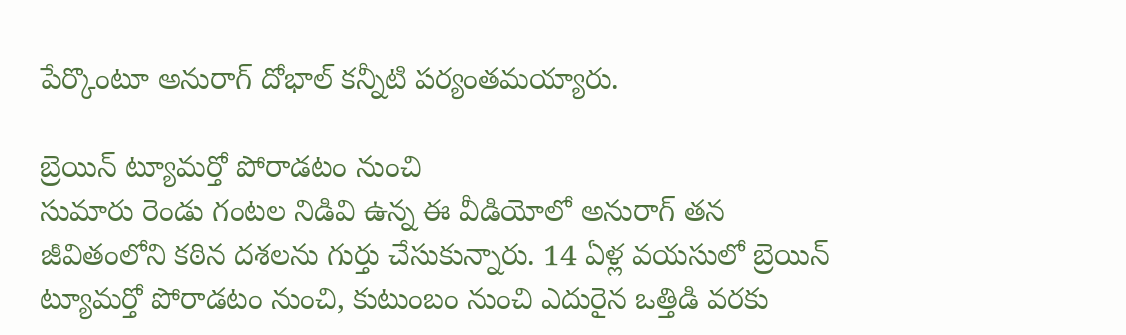పేర్కొంటూ అనురాగ్ దోభాల్ కన్నీటి పర్యంతమయ్యారు.

బ్రెయిన్ ట్యూమర్తో పోరాడటం నుంచి
సుమారు రెండు గంటల నిడివి ఉన్న ఈ వీడియోలో అనురాగ్ తన జీవితంలోని కఠిన దశలను గుర్తు చేసుకున్నారు. 14 ఏళ్ల వయసులో బ్రెయిన్ ట్యూమర్తో పోరాడటం నుంచి, కుటుంబం నుంచి ఎదురైన ఒత్తిడి వరకు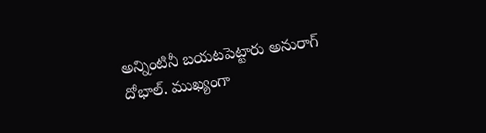అన్నింటినీ బయటపెట్టారు అనురాగ్ దోభాల్. ముఖ్యంగా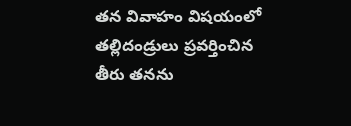తన వివాహం విషయంలో తల్లిదండ్రులు ప్రవర్తించిన తీరు తనను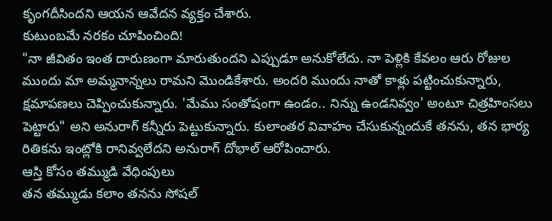కృంగదీసిందని ఆయన ఆవేదన వ్యక్తం చేశారు.
కుటుంబమే నరకం చూపించింది!
"నా జీవితం ఇంత దారుణంగా మారుతుందని ఎప్పుడూ అనుకోలేదు. నా పెళ్లికి కేవలం ఆరు రోజుల ముందు మా అమ్మనాన్నలు రామని మొండికేశారు. అందరి ముందు నాతో కాళ్లు పట్టించుకున్నారు, క్షమాపణలు చెప్పించుకున్నారు. 'మేము సంతోషంగా ఉండం.. నిన్ను ఉండనివ్వం' అంటూ చిత్రహింసలు పెట్టారు" అని అనురాగ్ కన్నీరు పెట్టుకున్నారు. కులాంతర వివాహం చేసుకున్నందుకే తనను, తన భార్య రితికను ఇంట్లోకి రానివ్వలేదని అనురాగ్ దోభాల్ ఆరోపించారు.
ఆస్తి కోసం తమ్ముడి వేధింపులు
తన తమ్ముడు కలాం తనను సోషల్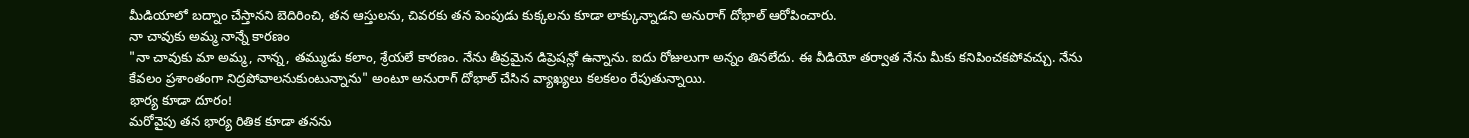మీడియాలో బద్నాం చేస్తానని బెదిరించి, తన ఆస్తులను, చివరకు తన పెంపుడు కుక్కలను కూడా లాక్కున్నాడని అనురాగ్ దోభాల్ ఆరోపించారు.
నా చావుకు అమ్మ నాన్నే కారణం
"నా చావుకు మా అమ్మ, నాన్న, తమ్ముడు కలాం, శ్రేయలే కారణం. నేను తీవ్రమైన డిప్రెషన్లో ఉన్నాను. ఐదు రోజులుగా అన్నం తినలేదు. ఈ వీడియో తర్వాత నేను మీకు కనిపించకపోవచ్చు. నేను కేవలం ప్రశాంతంగా నిద్రపోవాలనుకుంటున్నాను" అంటూ అనురాగ్ దోభాల్ చేసిన వ్యాఖ్యలు కలకలం రేపుతున్నాయి.
భార్య కూడా దూరం!
మరోవైపు తన భార్య రితిక కూడా తనను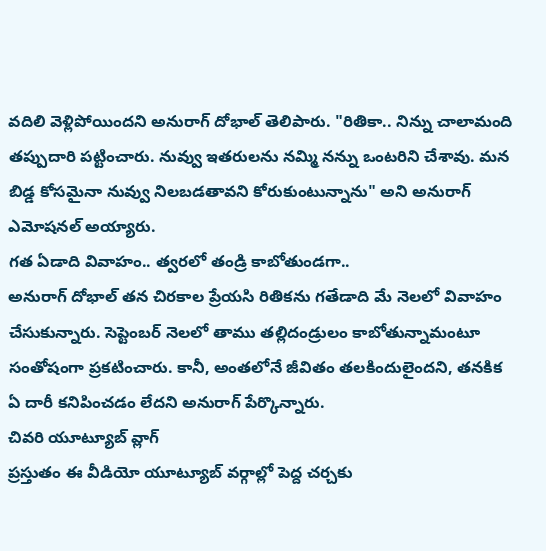వదిలి వెళ్లిపోయిందని అనురాగ్ దోభాల్ తెలిపారు. "రితికా.. నిన్ను చాలామంది తప్పుదారి పట్టించారు. నువ్వు ఇతరులను నమ్మి నన్ను ఒంటరిని చేశావు. మన బిడ్డ కోసమైనా నువ్వు నిలబడతావని కోరుకుంటున్నాను" అని అనురాగ్ ఎమోషనల్ అయ్యారు.
గత ఏడాది వివాహం.. త్వరలో తండ్రి కాబోతుండగా..
అనురాగ్ దోభాల్ తన చిరకాల ప్రేయసి రితికను గతేడాది మే నెలలో వివాహం చేసుకున్నారు. సెప్టెంబర్ నెలలో తాము తల్లిదండ్రులం కాబోతున్నామంటూ సంతోషంగా ప్రకటించారు. కానీ, అంతలోనే జీవితం తలకిందులైందని, తనకిక ఏ దారీ కనిపించడం లేదని అనురాగ్ పేర్కొన్నారు.
చివరి యూట్యూబ్ వ్లాగ్
ప్రస్తుతం ఈ వీడియో యూట్యూబ్ వర్గాల్లో పెద్ద చర్చకు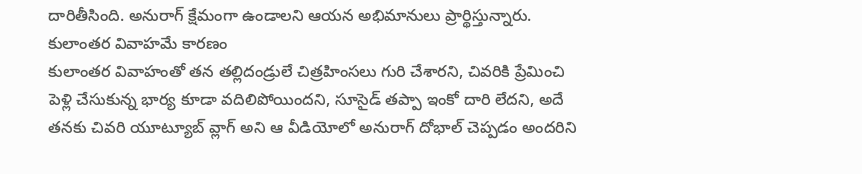దారితీసింది. అనురాగ్ క్షేమంగా ఉండాలని ఆయన అభిమానులు ప్రార్థిస్తున్నారు.
కులాంతర వివాహమే కారణం
కులాంతర వివాహంతో తన తల్లిదండ్రులే చిత్రహింసలు గురి చేశారని, చివరికి ప్రేమించి పెళ్లి చేసుకున్న భార్య కూడా వదిలిపోయిందని, సూసైడ్ తప్పా ఇంకో దారి లేదని, అదే తనకు చివరి యూట్యూబ్ వ్లాగ్ అని ఆ వీడియోలో అనురాగ్ దోభాల్ చెప్పడం అందరిని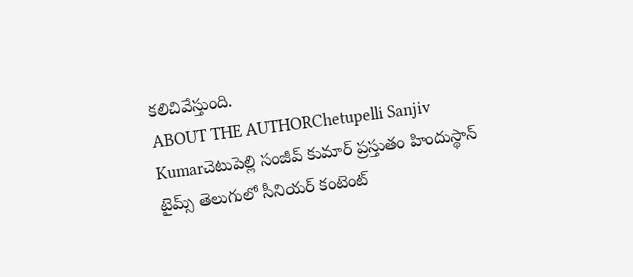కలిచివేస్తుంది.
ABOUT THE AUTHORChetupelli Sanjiv Kumarచెటుపెల్లి సంజీవ్ కుమార్ ప్రస్తుతం హిందుస్థాన్ టైమ్స్ తెలుగులో సీనియర్ కంటెంట్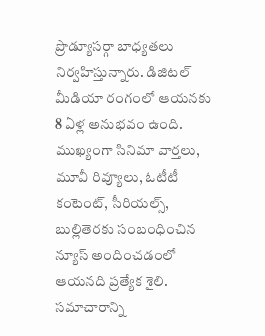ప్రొడ్యూసర్గా బాధ్యతలు నిర్వహిస్తున్నారు. డిజిటల్ మీడియా రంగంలో ఆయనకు 8 ఏళ్ల అనుభవం ఉంది. ముఖ్యంగా సినిమా వార్తలు, మూవీ రివ్యూలు, ఓటీటీ కంటెంట్, సీరియల్స్, బుల్లితెరకు సంబంధించిన న్యూస్ అందించడంలో ఆయనది ప్రత్యేక శైలి. సమాచారాన్ని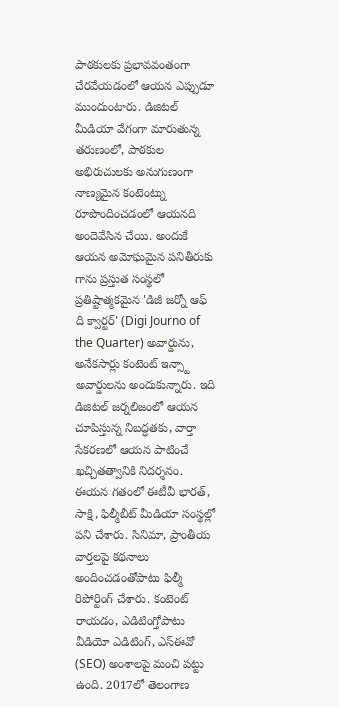పాఠకులకు ప్రభావవంతంగా చేరవేయడంలో ఆయన ఎప్పుడూ ముందుంటారు. డిజిటల్ మీడియా వేగంగా మారుతున్న తరుణంలో, పాఠకుల అభిరుచులకు అనుగుణంగా నాణ్యమైన కంటెంట్ను రూపొందించడంలో ఆయనది అందెవేసిన చేయి. అందుకే ఆయన అమోఘమైన పనితీరుకు గాను ప్రస్తుత సంస్థలో ప్రతిష్టాత్మకమైన 'డిజీ జర్నో ఆఫ్ ది క్వార్టర్' (Digi Journo of the Quarter) అవార్డును, అనేకసార్లు కంటెంట్ ఇన్స్టా అవార్డులను అందుకున్నారు. ఇది డిజిటల్ జర్నలిజంలో ఆయన చూపిస్తున్న నిబద్ధతకు, వార్తా సేకరణలో ఆయన పాటించే ఖచ్చితత్వానికి నిదర్శనం. ఈయన గతంలో ఈటీవీ భారత్, సాక్షి, ఫిల్మీబీట్ మీడియా సంస్థల్లో పని చేశారు. సినిమా, ప్రాంతీయ వార్తలపై కథనాలు అందించడంతోపాటు ఫిల్మీ రిపోర్టింగ్ చేశారు. కంటెంట్ రాయడం, ఎడిటింగ్తోపాటు వీడియో ఎడిటింగ్, ఎస్ఈవో (SEO) అంశాలపై మంచి పట్టు ఉంది. 2017లో తెలంగాణ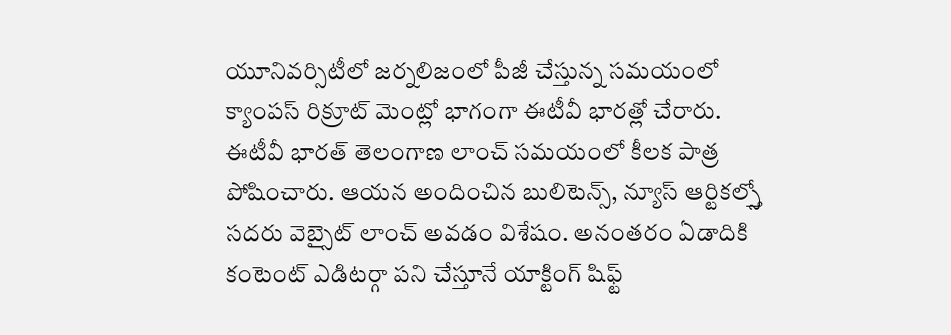యూనివర్సిటీలో జర్నలిజంలో పీజీ చేస్తున్న సమయంలో క్యాంపస్ రిక్రూట్ మెంట్లో భాగంగా ఈటీవీ భారత్లో చేరారు. ఈటీవీ భారత్ తెలంగాణ లాంచ్ సమయంలో కీలక పాత్ర పోషించారు. ఆయన అందించిన బులిటెన్స్, న్యూస్ ఆర్టికల్స్తో సదరు వెబ్సైట్ లాంచ్ అవడం విశేషం. అనంతరం ఏడాదికి కంటెంట్ ఎడిటర్గా పని చేస్తూనే యాక్టింగ్ షిఫ్ట్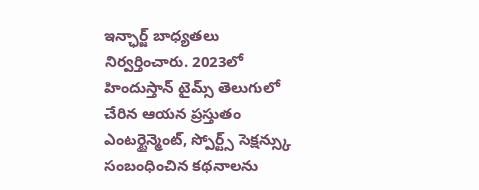ఇన్ఛార్జ్ బాధ్యతలు నిర్వర్తించారు. 2023లో హిందుస్తాన్ టైమ్స్ తెలుగులో చేరిన ఆయన ప్రస్తుతం ఎంటర్టైన్మెంట్, స్పోర్ట్స్ సెక్షన్స్కు సంబంధించిన కథనాలను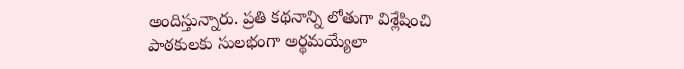అందిస్తున్నారు. ప్రతి కథనాన్ని లోతుగా విశ్లేషించి పాఠకులకు సులభంగా అర్థమయ్యేలా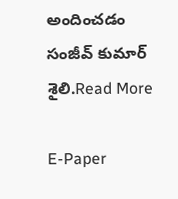అందించడం సంజీవ్ కుమార్ శైలి.Read More

E-Paper